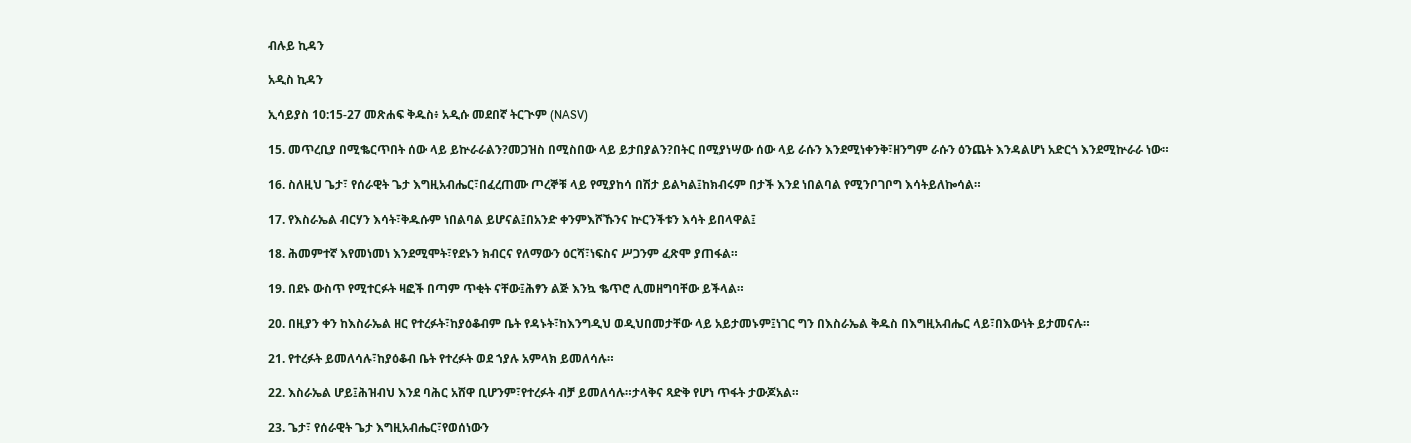ብሉይ ኪዳን

አዲስ ኪዳን

ኢሳይያስ 10:15-27 መጽሐፍ ቅዱስ፥ አዲሱ መደበኛ ትርጒም (NASV)

15. መጥረቢያ በሚቈርጥበት ሰው ላይ ይኵራራልን?መጋዝስ በሚስበው ላይ ይታበያልን?በትር በሚያነሣው ሰው ላይ ራሱን እንደሚነቀንቅ፣ዘንግም ራሱን ዕንጨት እንዳልሆነ አድርጎ እንደሚኵራራ ነው።

16. ስለዚህ ጌታ፣ የሰራዊት ጌታ እግዚአብሔር፣በፈረጠሙ ጦረኞቹ ላይ የሚያከሳ በሽታ ይልካል፤ከክብሩም በታች እንደ ነበልባል የሚንቦገቦግ እሳትይለኰሳል።

17. የእስራኤል ብርሃን እሳት፣ቅዱሱም ነበልባል ይሆናል፤በአንድ ቀንምእሾኹንና ኵርንችቱን እሳት ይበላዋል፤

18. ሕመምተኛ እየመነመነ እንደሚሞት፣የደኑን ክብርና የለማውን ዕርሻ፣ነፍስና ሥጋንም ፈጽሞ ያጠፋል።

19. በደኑ ውስጥ የሚተርፉት ዛፎች በጣም ጥቂት ናቸው፤ሕፃን ልጅ እንኳ ቈጥሮ ሊመዘግባቸው ይችላል።

20. በዚያን ቀን ከእስራኤል ዘር የተረፉት፣ከያዕቆብም ቤት የዳኑት፣ከእንግዲህ ወዲህበመታቸው ላይ አይታመኑም፤ነገር ግን በእስራኤል ቅዱስ በእግዚአብሔር ላይ፣በእውነት ይታመናሉ።

21. የተረፉት ይመለሳሉ፣ከያዕቆብ ቤት የተረፉት ወደ ኀያሉ አምላክ ይመለሳሉ።

22. እስራኤል ሆይ፤ሕዝብህ እንደ ባሕር አሸዋ ቢሆንም፣የተረፉት ብቻ ይመለሳሉ።ታላቅና ጻድቅ የሆነ ጥፋት ታውጆአል።

23. ጌታ፣ የሰራዊት ጌታ እግዚአብሔር፣የወሰነውን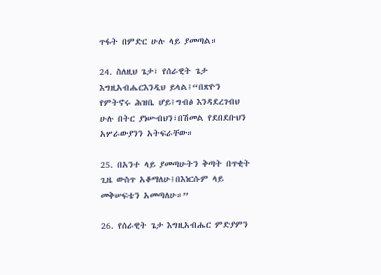ጥፋት በምድር ሁሉ ላይ ያመጣል።

24. ስለዚህ ጌታ፣ የሰራዊት ጌታ እግዚአብሔርእንዲህ ይላል፤“በጽዮን የምትኖሩ ሕዝቤ ሆይ፤ግብፅ እንዳደረገብህ ሁሉ በትር ያነሡብህን፣በሽመል የደበደቡህን አሦራውያንን አትፍራቸው።

25. በአንተ ላይ ያመጣሁትን ቅጣት በጥቂት ጊዜ ውስጥ አቆማለሁ፤በእነርሱም ላይ መቅሠፍቴን አመጣለሁ።”

26. የሰራዊት ጌታ እግዚአብሔር ምድያምን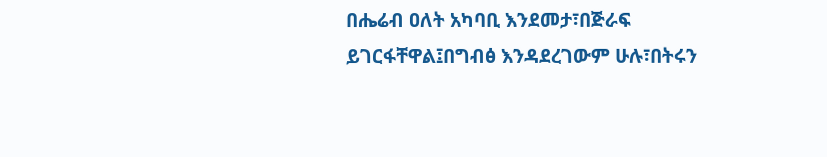በሔሬብ ዐለት አካባቢ እንደመታ፣በጅራፍ ይገርፋቸዋል፤በግብፅ እንዳደረገውም ሁሉ፣በትሩን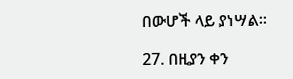በውሆች ላይ ያነሣል።

27. በዚያን ቀን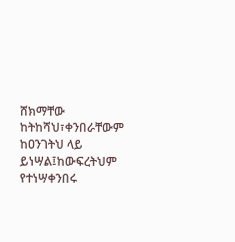ሸክማቸው ከትከሻህ፣ቀንበራቸውም ከዐንገትህ ላይ ይነሣል፤ከውፍረትህም የተነሣቀንበሩ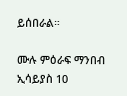ይሰበራል።

ሙሉ ምዕራፍ ማንበብ ኢሳይያስ 10